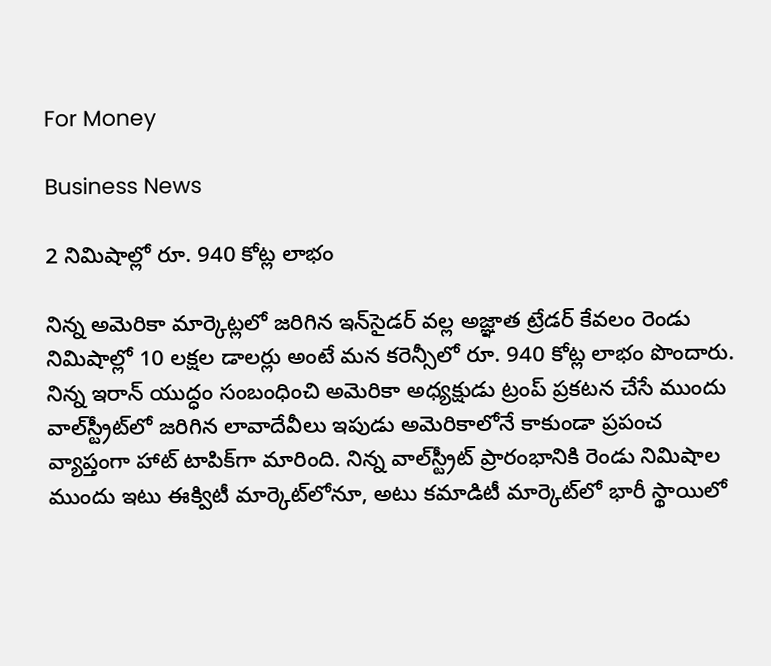For Money

Business News

2 నిమిషాల్లో రూ. 940 కోట్ల లాభం

నిన్న అమెరికా మార్కెట్లలో జరిగిన ఇన్‌సైడర్‌ వల్ల అజ్ఞాత ట్రేడర్‌ కేవలం రెండు నిమిషాల్లో 10 లక్షల డాలర్లు అంటే మన కరెన్సీలో రూ. 940 కోట్ల లాభం పొందారు. నిన్న ఇరాన్‌ యుద్ధం సంబంధించి అమెరికా అధ్యక్షుడు ట్రంప్‌ ప్రకటన చేసే ముందు వాల్‌స్ట్రీట్‌లో జరిగిన లావాదేవీలు ఇపుడు అమెరికాలోనే కాకుండా ప్రపంచ వ్యాప్తంగా హాట్‌ టాపిక్‌గా మారింది. నిన్న వాల్‌స్ట్రీట్‌ ప్రారంభానికి రెండు నిమిషాల ముందు ఇటు ఈక్విటీ మార్కెట్‌లోనూ, అటు కమాడిటీ మార్కెట్‌లో భారీ స్థాయిలో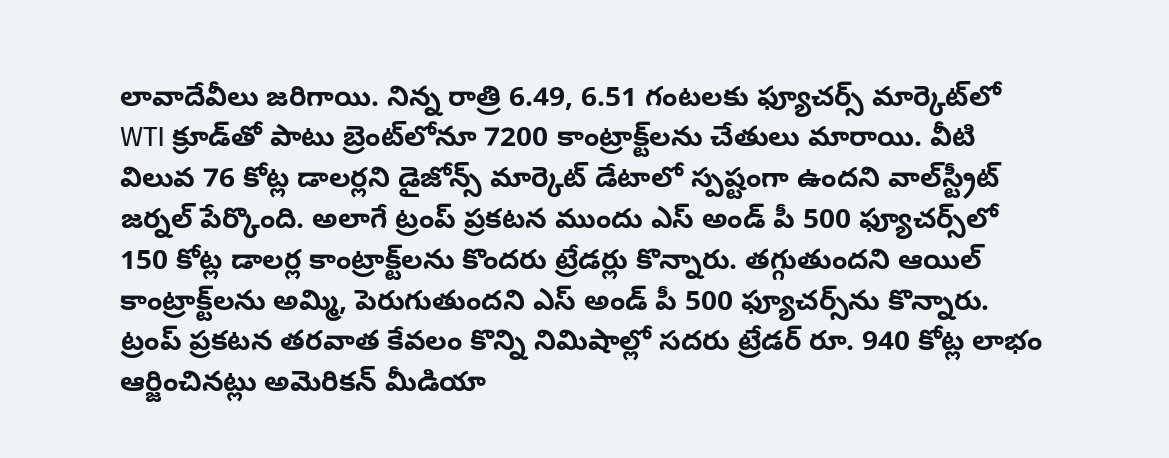లావాదేవీలు జరిగాయి. నిన్న రాత్రి 6.49, 6.51 గంటలకు ఫ్యూచర్స్‌ మార్కెట్‌లో WTI క్రూడ్‌తో పాటు బ్రెంట్‌లోనూ 7200 కాంట్రాక్ట్‌లను చేతులు మారాయి. వీటి విలువ 76 కోట్ల డాలర్లని డైజోన్స్‌ మార్కెట్‌ డేటాలో స్పష్టంగా ఉందని వాల్‌స్ట్రీట్‌ జర్నల్‌ పేర్కొంది. అలాగే ట్రంప్‌ ప్రకటన ముందు ఎస్‌ అండ్‌ పీ 500 ఫ్యూచర్స్‌లో 150 కోట్ల డాలర్ల కాంట్రాక్ట్‌లను కొందరు ట్రేడర్లు కొన్నారు. తగ్గుతుందని ఆయిల్‌ కాంట్రాక్ట్‌లను అమ్మి, పెరుగుతుందని ఎస్‌ అండ్‌ పీ 500 ఫ్యూచర్స్‌ను కొన్నారు. ట్రంప్‌ ప్రకటన తరవాత కేవలం కొన్ని నిమిషాల్లో సదరు ట్రేడర్‌ రూ. 940 కోట్ల లాభం ఆర్జించినట్లు అమెరికన్‌ మీడియా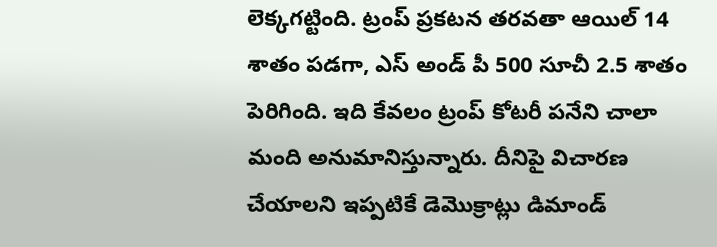లెక్కగట్టింది. ట్రంప్‌ ప్రకటన తరవతా ఆయిల్‌ 14 శాతం పడగా, ఎస్‌ అండ్‌ పీ 500 సూచీ 2.5 శాతం పెరిగింది. ఇది కేవలం ట్రంప్‌ కోటరీ పనేని చాలా మంది అనుమానిస్తున్నారు. దీనిపై విచారణ చేయాలని ఇప్పటికే డెమొక్రాట్లు డిమాండ్‌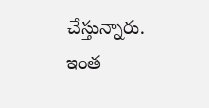చేస్తున్నారు. ఇంత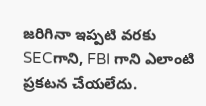జరిగినా ఇప్పటి వరకు SECగాని, FBI గాని ఎలాంటి ప్రకటన చేయలేదు.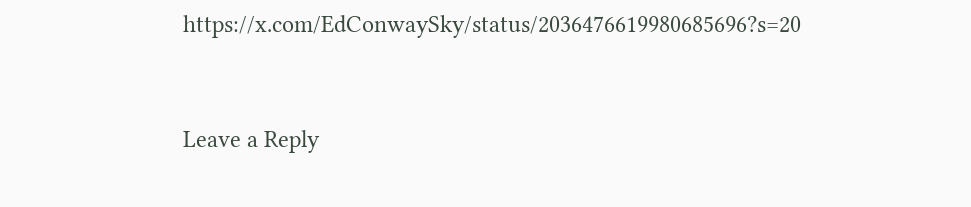https://x.com/EdConwaySky/status/2036476619980685696?s=20



Leave a Reply